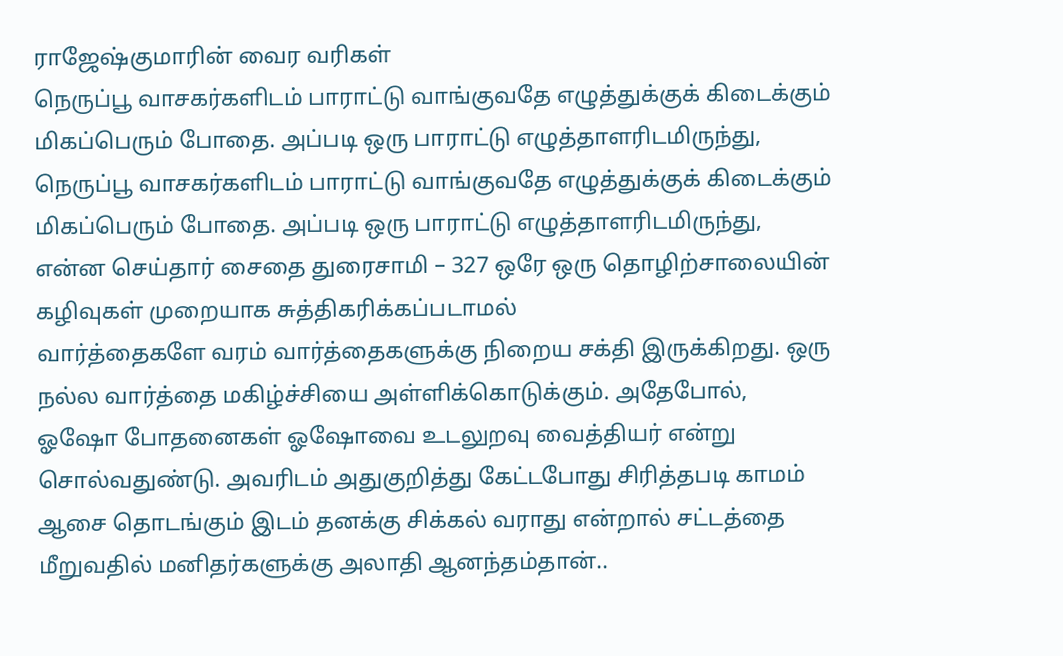ராஜேஷ்குமாரின் வைர வரிகள்
நெருப்பூ வாசகர்களிடம் பாராட்டு வாங்குவதே எழுத்துக்குக் கிடைக்கும் மிகப்பெரும் போதை. அப்படி ஒரு பாராட்டு எழுத்தாளரிடமிருந்து,
நெருப்பூ வாசகர்களிடம் பாராட்டு வாங்குவதே எழுத்துக்குக் கிடைக்கும் மிகப்பெரும் போதை. அப்படி ஒரு பாராட்டு எழுத்தாளரிடமிருந்து,
என்ன செய்தார் சைதை துரைசாமி – 327 ஒரே ஒரு தொழிற்சாலையின் கழிவுகள் முறையாக சுத்திகரிக்கப்படாமல்
வார்த்தைகளே வரம் வார்த்தைகளுக்கு நிறைய சக்தி இருக்கிறது. ஒரு நல்ல வார்த்தை மகிழ்ச்சியை அள்ளிக்கொடுக்கும். அதேபோல்,
ஓஷோ போதனைகள் ஓஷோவை உடலுறவு வைத்தியர் என்று சொல்வதுண்டு. அவரிடம் அதுகுறித்து கேட்டபோது சிரித்தபடி காமம்
ஆசை தொடங்கும் இடம் தனக்கு சிக்கல் வராது என்றால் சட்டத்தை மீறுவதில் மனிதர்களுக்கு அலாதி ஆனந்தம்தான்..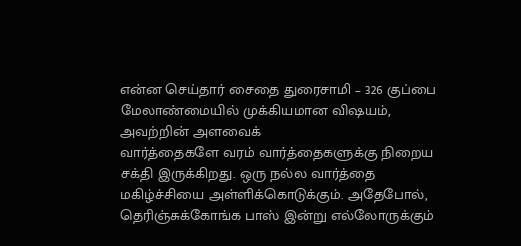என்ன செய்தார் சைதை துரைசாமி – 326 குப்பை மேலாண்மையில் முக்கியமான விஷயம், அவற்றின் அளவைக்
வார்த்தைகளே வரம் வார்த்தைகளுக்கு நிறைய சக்தி இருக்கிறது. ஒரு நல்ல வார்த்தை மகிழ்ச்சியை அள்ளிக்கொடுக்கும். அதேபோல்,
தெரிஞ்சுக்கோங்க பாஸ் இன்று எல்லோருக்கும்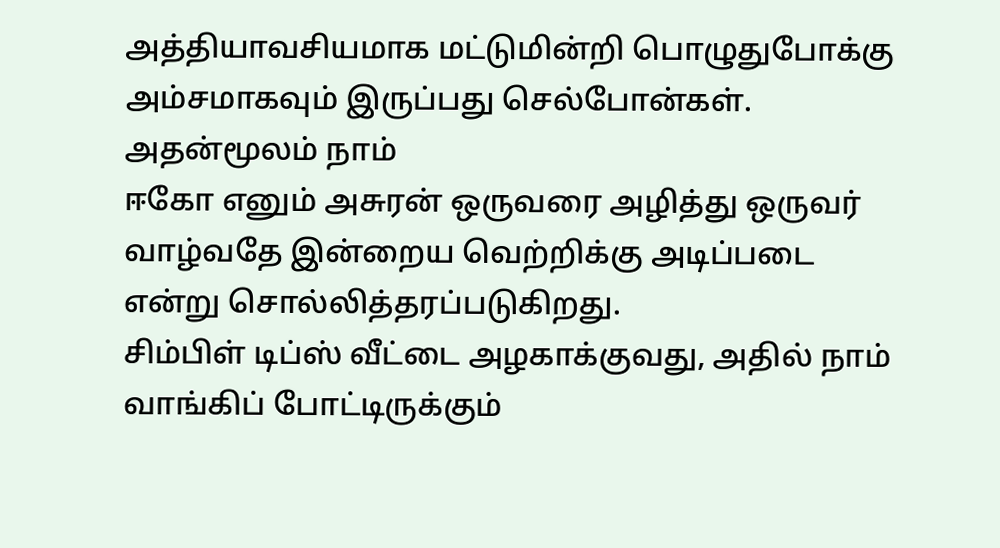அத்தியாவசியமாக மட்டுமின்றி பொழுதுபோக்கு அம்சமாகவும் இருப்பது செல்போன்கள். அதன்மூலம் நாம்
ஈகோ எனும் அசுரன் ஒருவரை அழித்து ஒருவர் வாழ்வதே இன்றைய வெற்றிக்கு அடிப்படை என்று சொல்லித்தரப்படுகிறது.
சிம்பிள் டிப்ஸ் வீட்டை அழகாக்குவது, அதில் நாம் வாங்கிப் போட்டிருக்கும்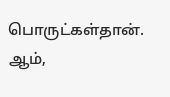பொருட்கள்தான். ஆம்,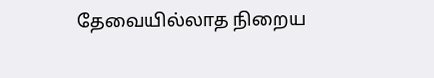தேவையில்லாத நிறைய